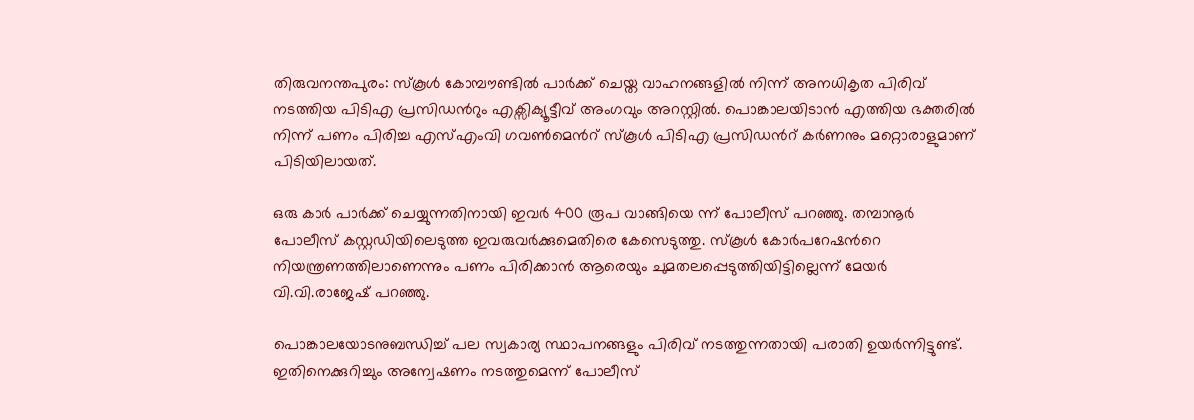തിരുവനന്തപുരം: സ്കൂൾ കോമ്പൗണ്ടിൽ പാർക്ക് ചെയ്ത വാഹനങ്ങളിൽ നിന്ന് അനധികൃത പിരിവ് നടത്തിയ പിടിഎ പ്രസിഡന്‍റും എക്സിക്യൂട്ടീവ് അംഗവും അറസ്റ്റിൽ. പൊങ്കാലയിടാൻ എത്തിയ ഭക്തരിൽ നിന്ന് പണം പിരിച്ച എസ്എംവി ഗവൺമെന്‍റ് സ്കൂൾ പിടിഎ പ്രസിഡന്‍റ് കർണനും മറ്റൊരാളുമാണ് പിടിയിലായത്.

ഒരു കാർ പാർക്ക് ചെയ്യുന്നതിനായി ഇവർ 400 രൂപ വാങ്ങിയെ ന്ന് പോലീസ് പറഞ്ഞു. തമ്പാനൂർ പോലീസ് കസ്റ്റഡിയിലെടുത്ത ഇവരുവർക്കുമെതിരെ കേസെടുത്തു. സ്കൂൾ കോർപറേഷന്‍റെ നിയന്ത്രണത്തിലാണെന്നും പണം പിരിക്കാൻ ആരെയും ചുമതലപ്പെടുത്തിയിട്ടില്ലെന്ന് മേയർ വി.വി.രാജേഷ് പറഞ്ഞു.

പൊങ്കാലയോടനുബന്ധിച്ച് പല സ്വകാര്യ സ്ഥാപനങ്ങളും പിരിവ് നടത്തുന്നതായി പരാതി ഉയർന്നിട്ടുണ്ട്. ഇതിനെക്കുറിച്ചും അന്വേഷണം നടത്തുമെന്ന് പോലീസ്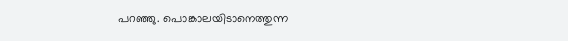പറഞ്ഞു. പൊങ്കാലയിടാനെത്തുന്ന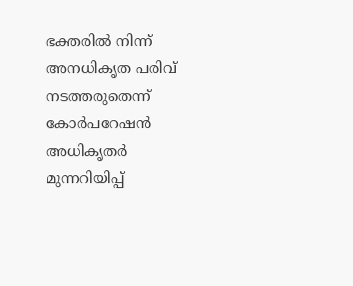ഭക്തരിൽ നിന്ന് അനധികൃത പരിവ് നടത്തരുതെന്ന് കോർപറേഷൻ അധികൃതർ മുന്നറിയിപ്പ്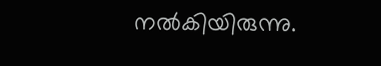നൽകിയിരുന്നു.